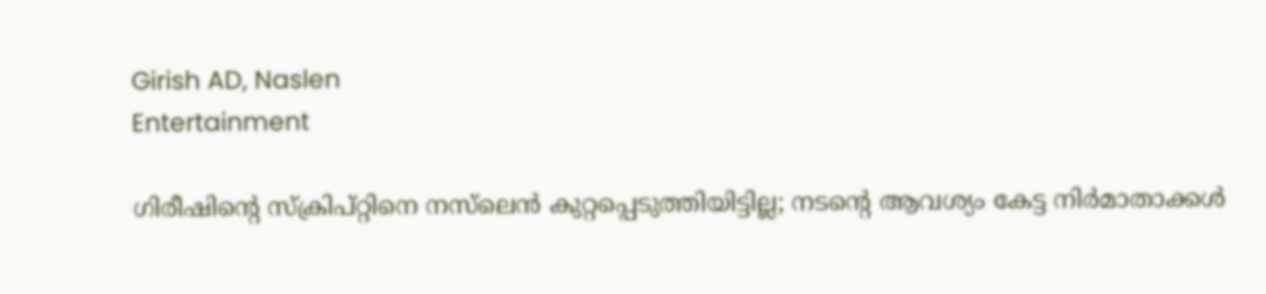Girish AD, Naslen
Entertainment

ഗിരീഷിന്റെ സ്‌ക്രിപ്റ്റിനെ നസ്‌ലെന്‍ കുറ്റപ്പെടുത്തിയിട്ടില്ല; നടന്റെ ആവശ്യം കേട്ട നിര്‍മാതാക്കള്‍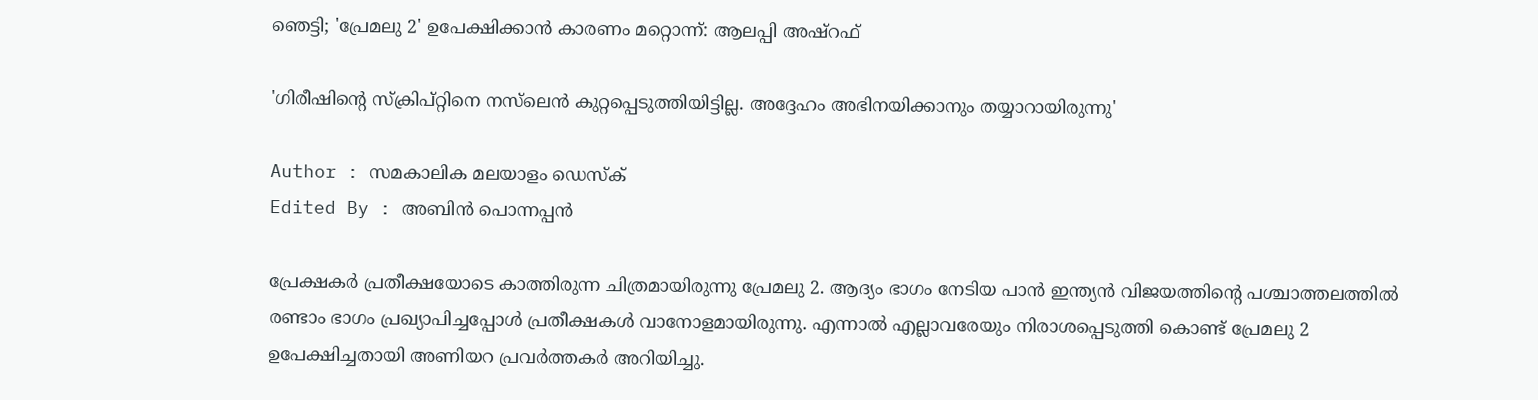ഞെട്ടി; 'പ്രേമലു 2' ഉപേക്ഷിക്കാന്‍ കാരണം മറ്റൊന്ന്: ആലപ്പി അഷ്‌റഫ്

'ഗിരീഷിന്റെ സ്‌ക്രിപ്റ്റിനെ നസ്‌ലെന്‍ കുറ്റപ്പെടുത്തിയിട്ടില്ല. അദ്ദേഹം അഭിനയിക്കാനും തയ്യാറായിരുന്നു'

Author : സമകാലിക മലയാളം ഡെസ്ക്
Edited By : അബിന്‍ പൊന്നപ്പന്‍

പ്രേക്ഷകര്‍ പ്രതീക്ഷയോടെ കാത്തിരുന്ന ചിത്രമായിരുന്നു പ്രേമലു 2. ആദ്യം ഭാഗം നേടിയ പാന്‍ ഇന്ത്യന്‍ വിജയത്തിന്റെ പശ്ചാത്തലത്തില്‍ രണ്ടാം ഭാഗം പ്രഖ്യാപിച്ചപ്പോള്‍ പ്രതീക്ഷകള്‍ വാനോളമായിരുന്നു. എന്നാല്‍ എല്ലാവരേയും നിരാശപ്പെടുത്തി കൊണ്ട് പ്രേമലു 2 ഉപേക്ഷിച്ചതായി അണിയറ പ്രവര്‍ത്തകര്‍ അറിയിച്ചു.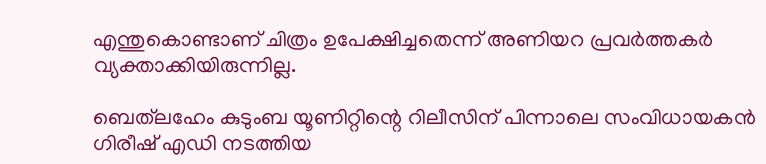എന്തുകൊണ്ടാണ് ചിത്രം ഉപേക്ഷിച്ചതെന്ന് അണിയറ പ്രവര്‍ത്തകര്‍ വ്യക്താക്കിയിരുന്നില്ല.

ബെത്‌ലഹേം കുടുംബ യൂണിറ്റിന്റെ റിലീസിന് പിന്നാലെ സംവിധായകന്‍ ഗിരീഷ് എഡി നടത്തിയ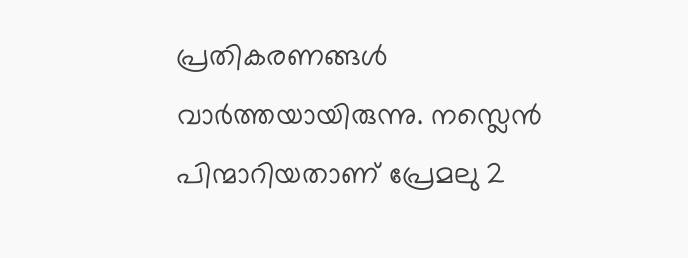പ്രതികരണങ്ങള്‍ വാര്‍ത്തയായിരുന്നു. നസ്ലെന്‍ പിന്മാറിയതാണ് പ്രേമലു 2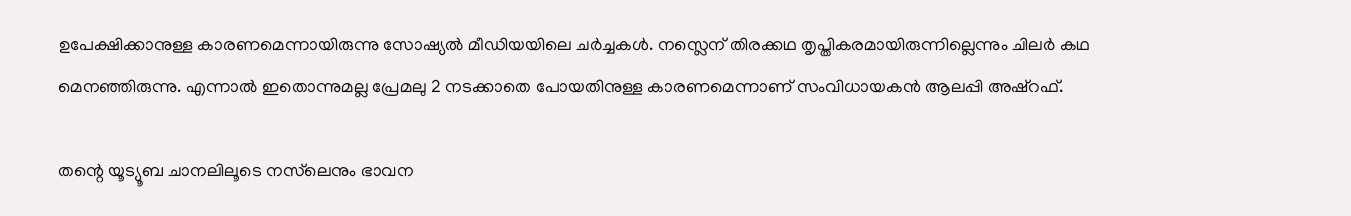ഉപേക്ഷിക്കാനുള്ള കാരണമെന്നായിരുന്നു സോഷ്യല്‍ മീഡിയയിലെ ചര്‍ച്ചകള്‍. നസ്ലെന് തിരക്കഥ തൃപ്തികരമായിരുന്നില്ലെന്നും ചിലര്‍ കഥ മെനഞ്ഞിരുന്നു. എന്നാല്‍ ഇതൊന്നുമല്ല പ്രേമലു 2 നടക്കാതെ പോയതിനുള്ള കാരണമെന്നാണ് സംവിധായകന്‍ ആലപ്പി അഷ്‌റഫ്.

തന്റെ യൂട്യൂബ ചാനലിലൂടെ നസ്‌ലെനും ഭാവന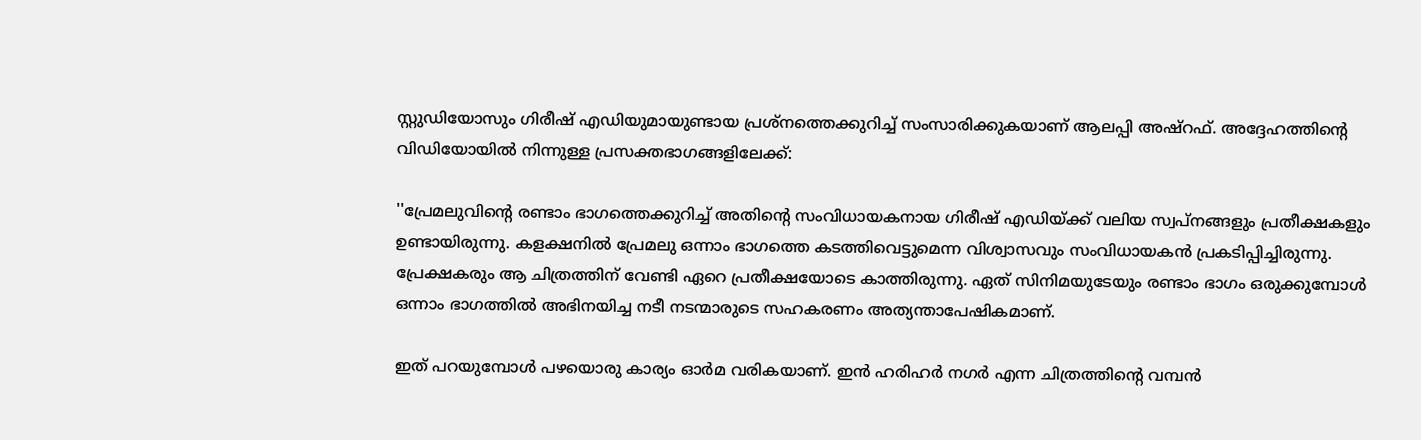സ്റ്റുഡിയോസും ഗിരീഷ് എഡിയുമായുണ്ടായ പ്രശ്‌നത്തെക്കുറിച്ച് സംസാരിക്കുകയാണ് ആലപ്പി അഷ്‌റഫ്. അദ്ദേഹത്തിന്റെ വിഡിയോയില്‍ നിന്നുള്ള പ്രസക്തഭാഗങ്ങളിലേക്ക്:

''പ്രേമലുവിന്റെ രണ്ടാം ഭാഗത്തെക്കുറിച്ച് അതിന്റെ സംവിധായകനായ ഗിരീഷ് എഡിയ്ക്ക് വലിയ സ്വപ്‌നങ്ങളും പ്രതീക്ഷകളും ഉണ്ടായിരുന്നു. കളക്ഷനില്‍ പ്രേമലു ഒന്നാം ഭാഗത്തെ കടത്തിവെട്ടുമെന്ന വിശ്വാസവും സംവിധായകന്‍ പ്രകടിപ്പിച്ചിരുന്നു. പ്രേക്ഷകരും ആ ചിത്രത്തിന് വേണ്ടി ഏറെ പ്രതീക്ഷയോടെ കാത്തിരുന്നു. ഏത് സിനിമയുടേയും രണ്ടാം ഭാഗം ഒരുക്കുമ്പോള്‍ ഒന്നാം ഭാഗത്തില്‍ അഭിനയിച്ച നടീ നടന്മാരുടെ സഹകരണം അത്യന്താപേഷികമാണ്.

ഇത് പറയുമ്പോള്‍ പഴയൊരു കാര്യം ഓര്‍മ വരികയാണ്. ഇന്‍ ഹരിഹര്‍ നഗര്‍ എന്ന ചിത്രത്തിന്റെ വമ്പന്‍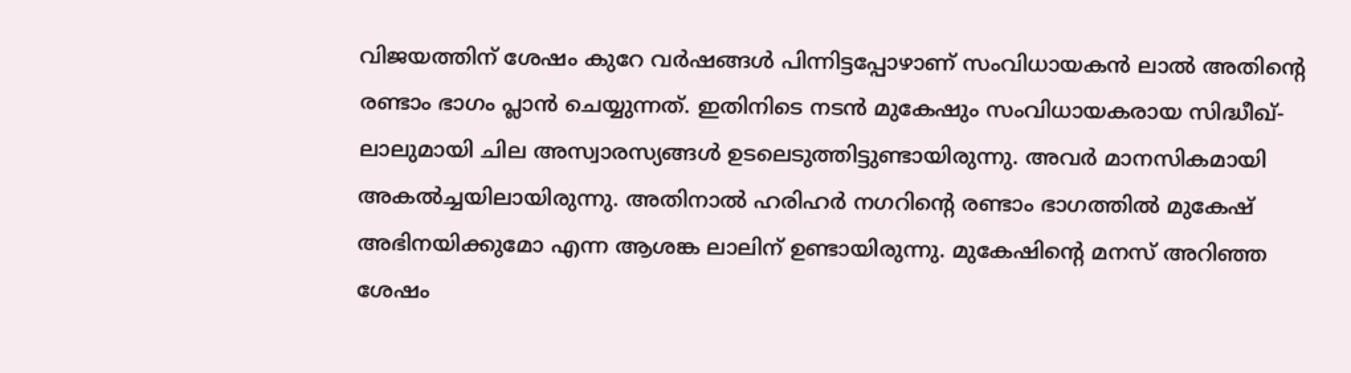വിജയത്തിന് ശേഷം കുറേ വര്‍ഷങ്ങള്‍ പിന്നിട്ടപ്പോഴാണ് സംവിധായകന്‍ ലാല്‍ അതിന്റെ രണ്ടാം ഭാഗം പ്ലാന്‍ ചെയ്യുന്നത്. ഇതിനിടെ നടന്‍ മുകേഷും സംവിധായകരായ സിദ്ധീഖ്-ലാലുമായി ചില അസ്വാരസ്യങ്ങള്‍ ഉടലെടുത്തിട്ടുണ്ടായിരുന്നു. അവര്‍ മാനസികമായി അകല്‍ച്ചയിലായിരുന്നു. അതിനാല്‍ ഹരിഹര്‍ നഗറിന്റെ രണ്ടാം ഭാഗത്തില്‍ മുകേഷ് അഭിനയിക്കുമോ എന്ന ആശങ്ക ലാലിന് ഉണ്ടായിരുന്നു. മുകേഷിന്റെ മനസ് അറിഞ്ഞ ശേഷം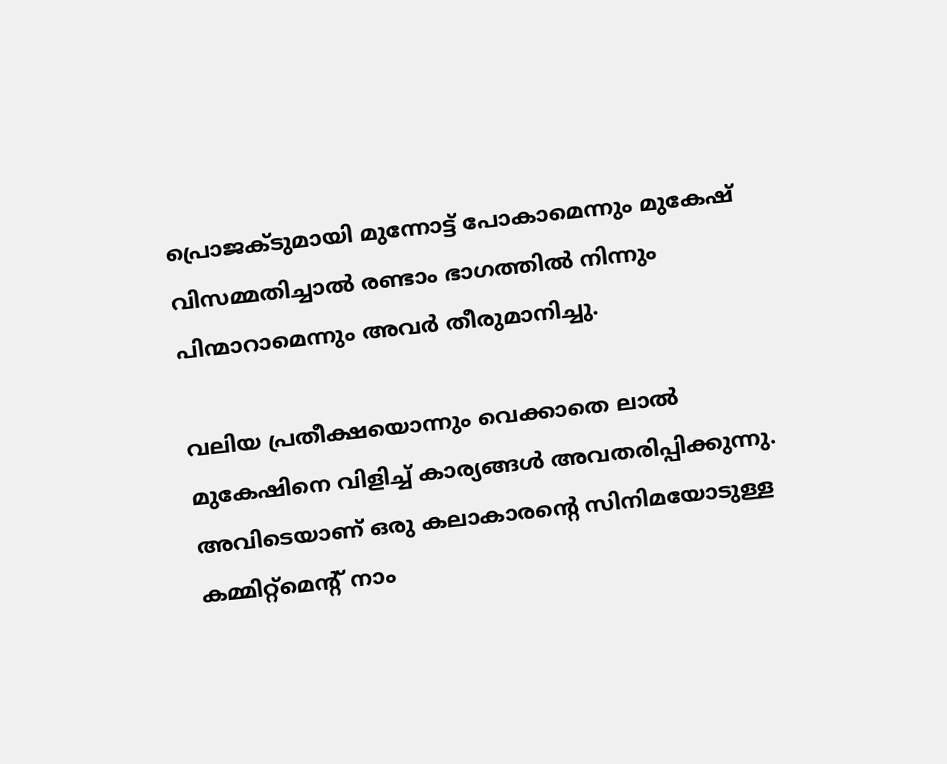പ്രൊജക്ടുമായി മുന്നോട്ട് പോകാമെന്നും മുകേഷ് വിസമ്മതിച്ചാല്‍ രണ്ടാം ഭാഗത്തില്‍ നിന്നും പിന്മാറാമെന്നും അവര്‍ തീരുമാനിച്ചു.

വലിയ പ്രതീക്ഷയൊന്നും വെക്കാതെ ലാല്‍ മുകേഷിനെ വിളിച്ച് കാര്യങ്ങള്‍ അവതരിപ്പിക്കുന്നു. അവിടെയാണ് ഒരു കലാകാരന്റെ സിനിമയോടുള്ള കമ്മിറ്റ്‌മെന്റ് നാം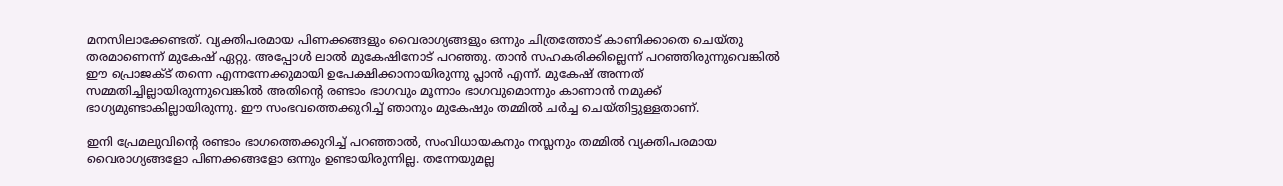മനസിലാക്കേണ്ടത്. വ്യക്തിപരമായ പിണക്കങ്ങളും വൈരാഗ്യങ്ങളും ഒന്നും ചിത്രത്തോട് കാണിക്കാതെ ചെയ്തു തരമാണെന്ന് മുകേഷ് ഏറ്റു. അപ്പോള്‍ ലാല്‍ മുകേഷിനോട് പറഞ്ഞു. താന്‍ സഹകരിക്കില്ലെന്ന് പറഞ്ഞിരുന്നുവെങ്കില്‍ ഈ പ്രൊജക്ട് തന്നെ എന്നന്നേക്കുമായി ഉപേക്ഷിക്കാനായിരുന്നു പ്ലാന്‍ എന്ന്. മുകേഷ് അന്നത് സമ്മതിച്ചില്ലായിരുന്നുവെങ്കില്‍ അതിന്റെ രണ്ടാം ഭാഗവും മൂന്നാം ഭാഗവുമൊന്നും കാണാന്‍ നമുക്ക് ഭാഗ്യമുണ്ടാകില്ലായിരുന്നു. ഈ സംഭവത്തെക്കുറിച്ച് ഞാനും മുകേഷും തമ്മില്‍ ചര്‍ച്ച ചെയ്തിട്ടുള്ളതാണ്.

ഇനി പ്രേമലുവിന്റെ രണ്ടാം ഭാഗത്തെക്കുറിച്ച് പറഞ്ഞാല്‍, സംവിധായകനും നസ്ലനും തമ്മില്‍ വ്യക്തിപരമായ വൈരാഗ്യങ്ങളോ പിണക്കങ്ങളോ ഒന്നും ഉണ്ടായിരുന്നില്ല. തന്നേയുമല്ല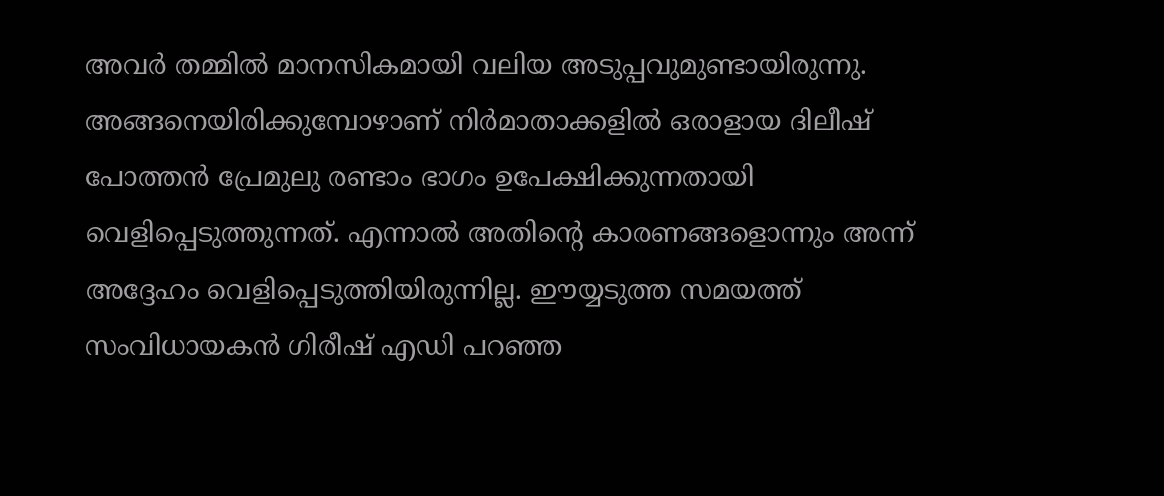അവര്‍ തമ്മില്‍ മാനസികമായി വലിയ അടുപ്പവുമുണ്ടായിരുന്നു. അങ്ങനെയിരിക്കുമ്പോഴാണ് നിര്‍മാതാക്കളില്‍ ഒരാളായ ദിലീഷ് പോത്തന്‍ പ്രേമുലു രണ്ടാം ഭാഗം ഉപേക്ഷിക്കുന്നതായി വെളിപ്പെടുത്തുന്നത്. എന്നാല്‍ അതിന്റെ കാരണങ്ങളൊന്നും അന്ന് അദ്ദേഹം വെളിപ്പെടുത്തിയിരുന്നില്ല. ഈയ്യടുത്ത സമയത്ത് സംവിധായകന്‍ ഗിരീഷ് എഡി പറഞ്ഞ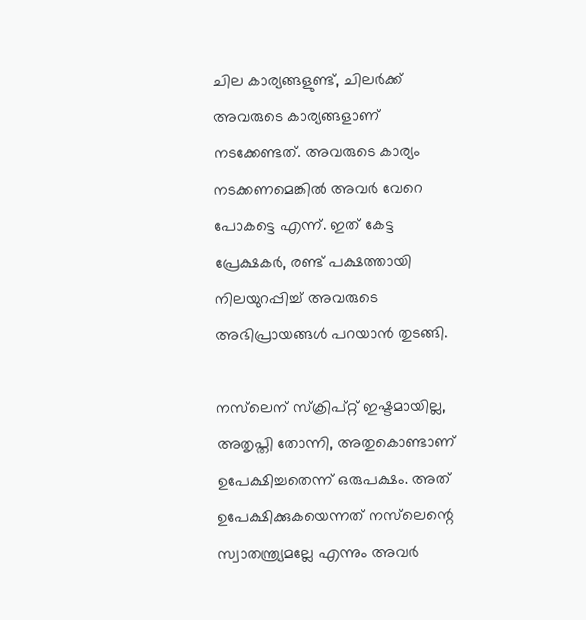ചില കാര്യങ്ങളുണ്ട്, ചിലര്‍ക്ക് അവരുടെ കാര്യങ്ങളാണ് നടക്കേണ്ടത്. അവരുടെ കാര്യം നടക്കണമെങ്കില്‍ അവര്‍ വേറെ പോകട്ടെ എന്ന്. ഇത് കേട്ട പ്രേക്ഷകര്‍, രണ്ട് പക്ഷത്തായി നിലയുറപ്പിച്ച് അവരുടെ അഭിപ്രായങ്ങള്‍ പറയാന്‍ തുടങ്ങി.

നസ്‌ലെന് സ്‌ക്രിപ്റ്റ് ഇഷ്ടമായില്ല, അതൃപ്തി തോന്നി, അതുകൊണ്ടാണ് ഉപേക്ഷിച്ചതെന്ന് ഒരുപക്ഷം. അത് ഉപേക്ഷിക്കുകയെന്നത് നസ്‌ലെന്റെ സ്വാതന്ത്ര്യമല്ലേ എന്നും അവര്‍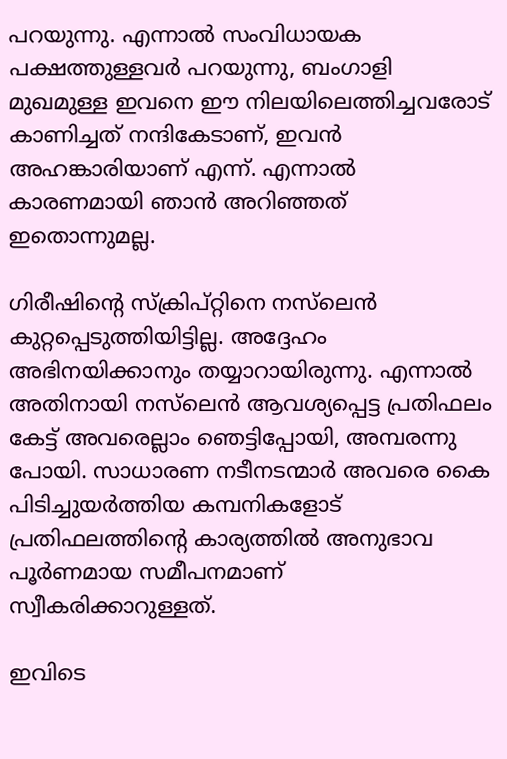പറയുന്നു. എന്നാല്‍ സംവിധായക പക്ഷത്തുള്ളവര്‍ പറയുന്നു, ബംഗാളി മുഖമുള്ള ഇവനെ ഈ നിലയിലെത്തിച്ചവരോട് കാണിച്ചത് നന്ദികേടാണ്, ഇവന്‍ അഹങ്കാരിയാണ് എന്ന്. എന്നാല്‍ കാരണമായി ഞാന്‍ അറിഞ്ഞത് ഇതൊന്നുമല്ല.

ഗിരീഷിന്റെ സ്‌ക്രിപ്റ്റിനെ നസ്‌ലെന്‍ കുറ്റപ്പെടുത്തിയിട്ടില്ല. അദ്ദേഹം അഭിനയിക്കാനും തയ്യാറായിരുന്നു. എന്നാല്‍ അതിനായി നസ്‌ലെന്‍ ആവശ്യപ്പെട്ട പ്രതിഫലം കേട്ട് അവരെല്ലാം ഞെട്ടിപ്പോയി, അമ്പരന്നു പോയി. സാധാരണ നടീനടന്മാര്‍ അവരെ കൈ പിടിച്ചുയര്‍ത്തിയ കമ്പനികളോട് പ്രതിഫലത്തിന്റെ കാര്യത്തില്‍ അനുഭാവ പൂര്‍ണമായ സമീപനമാണ് സ്വീകരിക്കാറുള്ളത്.

ഇവിടെ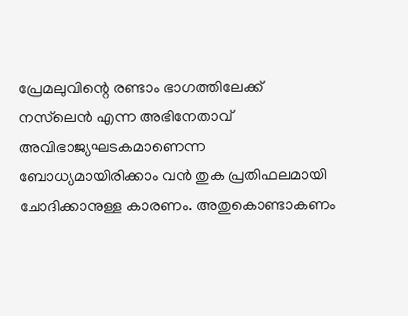പ്രേമലുവിന്റെ രണ്ടാം ഭാഗത്തിലേക്ക് നസ്‌ലെന്‍ എന്ന അഭിനേതാവ് അവിഭാജ്യഘടകമാണെന്ന ബോധ്യമായിരിക്കാം വന്‍ തുക പ്രതിഫലമായി ചോദിക്കാനുള്ള കാരണം. അതുകൊണ്ടാകണം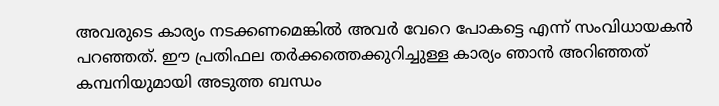അവരുടെ കാര്യം നടക്കണമെങ്കില്‍ അവര്‍ വേറെ പോകട്ടെ എന്ന് സംവിധായകന്‍ പറഞ്ഞത്. ഈ പ്രതിഫല തര്‍ക്കത്തെക്കുറിച്ചുള്ള കാര്യം ഞാന്‍ അറിഞ്ഞത് കമ്പനിയുമായി അടുത്ത ബന്ധം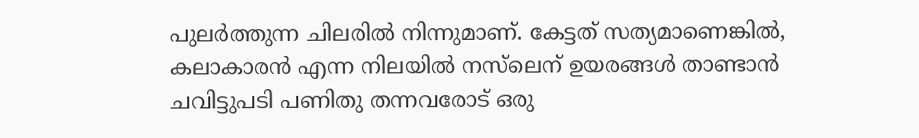പുലര്‍ത്തുന്ന ചിലരില്‍ നിന്നുമാണ്. കേട്ടത് സത്യമാണെങ്കില്‍, കലാകാരന്‍ എന്ന നിലയില്‍ നസ്‌ലെന് ഉയരങ്ങള്‍ താണ്ടാന്‍ ചവിട്ടുപടി പണിതു തന്നവരോട് ഒരു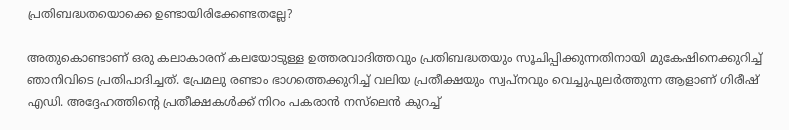പ്രതിബദ്ധതയൊക്കെ ഉണ്ടായിരിക്കേണ്ടതല്ലേ?

അതുകൊണ്ടാണ് ഒരു കലാകാരന് കലയോടുള്ള ഉത്തരവാദിത്തവും പ്രതിബദ്ധതയും സൂചിപ്പിക്കുന്നതിനായി മുകേഷിനെക്കുറിച്ച് ഞാനിവിടെ പ്രതിപാദിച്ചത്. പ്രേമലു രണ്ടാം ഭാഗത്തെക്കുറിച്ച് വലിയ പ്രതീക്ഷയും സ്വപ്‌നവും വെച്ചുപുലര്‍ത്തുന്ന ആളാണ് ഗിരീഷ് എഡി. അദ്ദേഹത്തിന്റെ പ്രതീക്ഷകള്‍ക്ക് നിറം പകരാന്‍ നസ്‌ലെന്‍ കുറച്ച്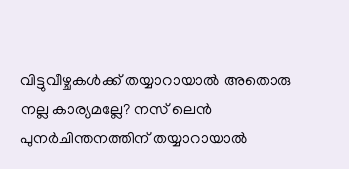വിട്ടുവീഴ്ചകള്‍ക്ക് തയ്യാറായാല്‍ അതൊരു നല്ല കാര്യമല്ലേ? നസ് ലെന്‍ പുനര്‍ചിന്തനത്തിന് തയ്യാറായാല്‍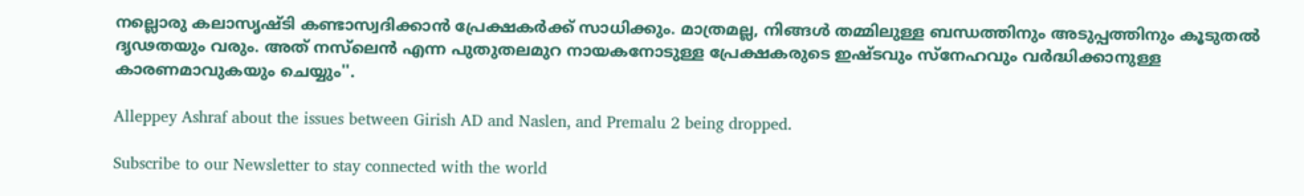നല്ലൊരു കലാസൃഷ്ടി കണ്ടാസ്വദിക്കാന്‍ പ്രേക്ഷകര്‍ക്ക് സാധിക്കും. മാത്രമല്ല, നിങ്ങള്‍ തമ്മിലുള്ള ബന്ധത്തിനും അടുപ്പത്തിനും കൂടുതല്‍ ദൃഢതയും വരും. അത് നസ്‌ലെന്‍ എന്ന പുതുതലമുറ നായകനോടുള്ള പ്രേക്ഷകരുടെ ഇഷ്ടവും സ്‌നേഹവും വര്‍ദ്ധിക്കാനുള്ള കാരണമാവുകയും ചെയ്യും''.

Alleppey Ashraf about the issues between Girish AD and Naslen, and Premalu 2 being dropped.

Subscribe to our Newsletter to stay connected with the world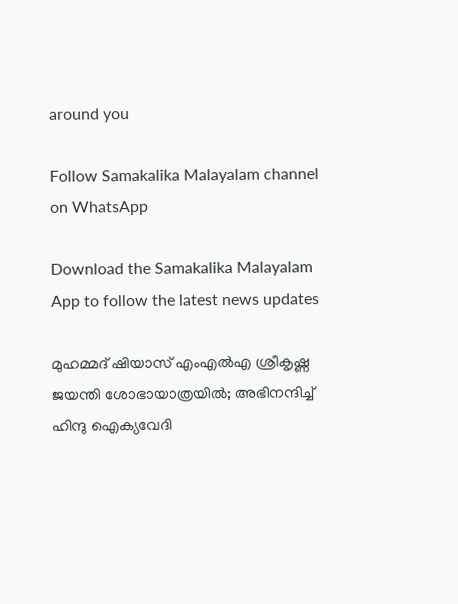around you

Follow Samakalika Malayalam channel on WhatsApp

Download the Samakalika Malayalam App to follow the latest news updates

മുഹമ്മദ് ഷിയാസ് എംഎല്‍എ ശ്രീകൃഷ്ണ ജയന്തി ശോഭായാത്രയില്‍; അഭിനന്ദിച്ച് ഹിന്ദു ഐക്യവേദി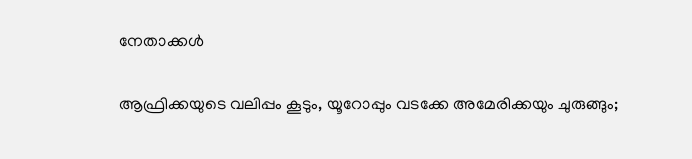നേതാക്കള്‍

ആഫ്രിക്കയുടെ വലിപ്പം കൂടും, യൂറോപ്പും വടക്കേ അമേരിക്കയും ചുരുങ്ങും;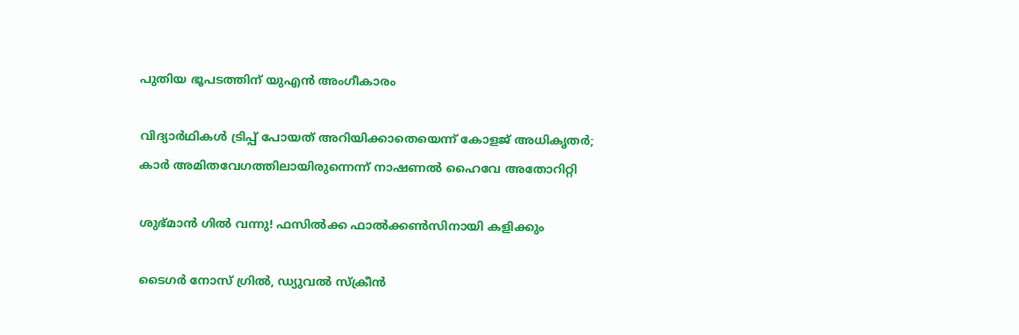പുതിയ ഭൂപടത്തിന് യുഎന്‍ അംഗീകാരം

വിദ്യാര്‍ഥികള്‍ ട്രിപ്പ് പോയത് അറിയിക്കാതെയെന്ന് കോളജ് അധികൃതര്‍; കാര്‍ അമിതവേഗത്തിലായിരുന്നെന്ന് നാഷണല്‍ ഹൈവേ അതോറിറ്റി

ശുഭ്മാൻ ഗിൽ വന്നു! ഫസിൽക്ക ഫാൽക്കൺസിനായി കളിക്കും

ടൈഗര്‍ നോസ് ഗ്രില്‍, ഡ്യുവല്‍ സ്‌ക്രീന്‍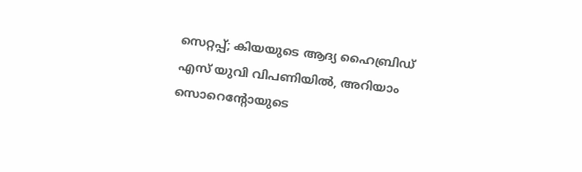സെറ്റപ്പ്; കിയയുടെ ആദ്യ ഹൈബ്രിഡ് എസ് യുവി വിപണിയില്‍, അറിയാം സൊറെന്റോയുടെ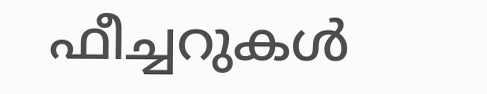ഫീച്ചറുകള്‍